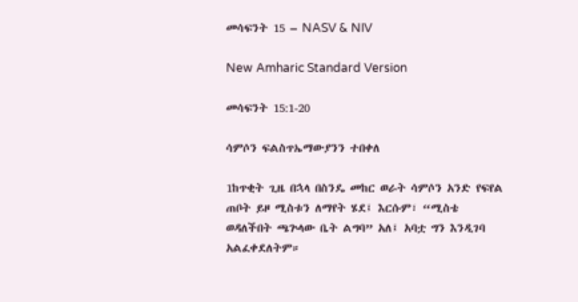መሳፍንት 15 – NASV & NIV

New Amharic Standard Version

መሳፍንት 15:1-20

ሳምሶን ፍልስጥኤማውያንን ተበቀለ

1ከጥቂት ጊዜ በኋላ በስንዴ መከር ወራት ሳምሶን አንድ የፍየል ጠቦት ይዞ ሚስቱን ለማየት ሄደ፤ እርሱም፣ “ሚስቴ ወዳለችበት ጫጕላው ቤት ልግባ” አለ፤ አባቷ ግን እንዲገባ አልፈቀደለትም።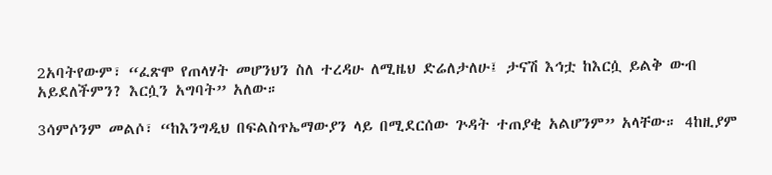2አባትየውም፣ “ፈጽሞ የጠላሃት መሆንህን ስለ ተረዳሁ ለሚዜህ ድሬለታለሁ፤ ታናሽ እኅቷ ከእርሷ ይልቅ ውብ አይደለችምን? እርሷን አግባት” አለው።

3ሳምሶንም መልሶ፣ “ከእንግዲህ በፍልስጥኤማውያን ላይ በሚደርሰው ጕዳት ተጠያቂ አልሆንም” አላቸው። 4ከዚያም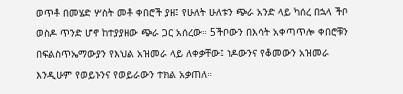ወጥቶ በመሄድ ሦስት መቶ ቀበሮች ያዘ፤ የሁለት ሁለቱን ጭራ አንድ ላይ ካሰረ በኋላ ችቦ ወስዶ ጥንድ ሆኖ ከተያያዘው ጭራ ጋር አሰረው። 5ችቦውን በእሳት አቀጣጥሎ ቀበሮቹን በፍልስጥኤማውያን የእህል አዝመራ ላይ ለቀቃቸው፤ ነዶውንና የቆመውን አዝመራ እንዲሁም የወይኑንና የወይራውን ተክል አቃጠለ።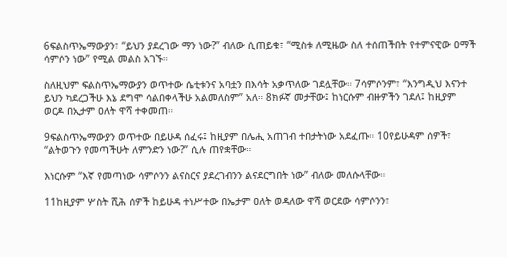6ፍልስጥኤማውያን፣ “ይህን ያደረገው ማን ነው?” ብለው ሲጠይቁ፣ “ሚስቱ ለሚዜው ስለ ተሰጠችበት የተምናዊው ዐማች ሳምሶን ነው” የሚል መልስ አገኙ።

ስለዚህም ፍልስጥኤማውያን ወጥተው ሴቲቱንና አባቷን በእሳት አቃጥለው ገደሏቸው። 7ሳምሶንም፣ “እንግዲህ እናንተ ይህን ካደረጋችሁ እኔ ደግሞ ሳልበቀላችሁ አልመለስም” አለ። 8ክፉኛ መታቸው፤ ከነርሱም ብዙዎችን ገደለ፤ ከዚያም ወርዶ በኢታም ዐለት ዋሻ ተቀመጠ።

9ፍልስጥኤማውያን ወጥተው በይሁዳ ሰፈሩ፤ ከዚያም በሌሒ አጠገብ ተበታትነው አደፈጡ። 10የይሁዳም ሰዎች፣ “ልትወጉን የመጣችሁት ለምንድን ነው?” ሲሉ ጠየቋቸው።

እነርሱም “እኛ የመጣነው ሳምሶንን ልናስርና ያደረገብንን ልናደርግበት ነው” ብለው መለሱላቸው።

11ከዚያም ሦስት ሺሕ ሰዎች ከይሁዳ ተነሥተው በኤታም ዐለት ወዳለው ዋሻ ወርደው ሳምሶንን፣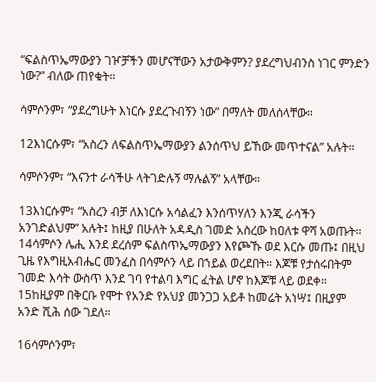“ፍልስጥኤማውያን ገዦቻችን መሆናቸውን አታውቅምን? ያደረግህብንስ ነገር ምንድን ነው?” ብለው ጠየቁት።

ሳምሶንም፣ “ያደረግሁት እነርሱ ያደረጉብኝን ነው” በማለት መለሰላቸው።

12እነርሱም፣ “አስረን ለፍልስጥኤማውያን ልንሰጥህ ይኸው መጥተናል” አሉት።

ሳምሶንም፣ “እናንተ ራሳችሁ ላትገድሉኝ ማሉልኝ” አላቸው።

13እነርሱም፣ “አስረን ብቻ ለእነርሱ አሳልፈን እንሰጥሃለን እንጂ ራሳችን አንገድልህም” አሉት፤ ከዚያ በሁለት አዳዲስ ገመድ አስረው ከዐለቱ ዋሻ አወጡት። 14ሳምሶን ሌሒ እንደ ደረሰም ፍልስጥኤማውያን እየጮኹ ወደ እርሱ መጡ፤ በዚህ ጊዜ የእግዚአብሔር መንፈስ በሳምሶን ላይ በኀይል ወረደበት። እጆቹ የታሰሩበትም ገመድ እሳት ውስጥ እንደ ገባ የተልባ እግር ፈትል ሆኖ ከእጆቹ ላይ ወደቀ። 15ከዚያም በቅርቡ የሞተ የአንድ የአህያ መንጋጋ አይቶ ከመሬት አነሣ፤ በዚያም አንድ ሺሕ ሰው ገደለ።

16ሳምሶንም፣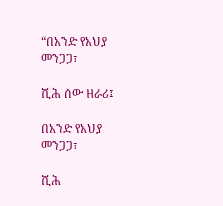“በአንድ የአህያ መንጋጋ፣

ሺሕ ሰው ዘራሪ፤

በአንድ የአህያ መንጋጋ፣

ሺሕ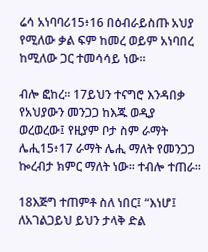ሬሳ አነባባሪ15፥16 በዕብራይስጡ አህያ የሚለው ቃል ፍም ከመረ ወይም አነባበረ ከሚለው ጋር ተመሳሳይ ነው።

ብሎ ፎከረ። 17ይህን ተናግሮ እንዳበቃ የአህያውን መንጋጋ ከእጁ ወዲያ ወረወረው፤ የዚያም ቦታ ስም ራማት ሌሒ15፥17 ራማት ሌሒ ማለት የመንጋጋ ኰረብታ ክምር ማለት ነው። ተብሎ ተጠራ።

18እጅግ ተጠምቶ ስለ ነበር፤ “እነሆ፤ ለአገልጋይህ ይህን ታላቅ ድል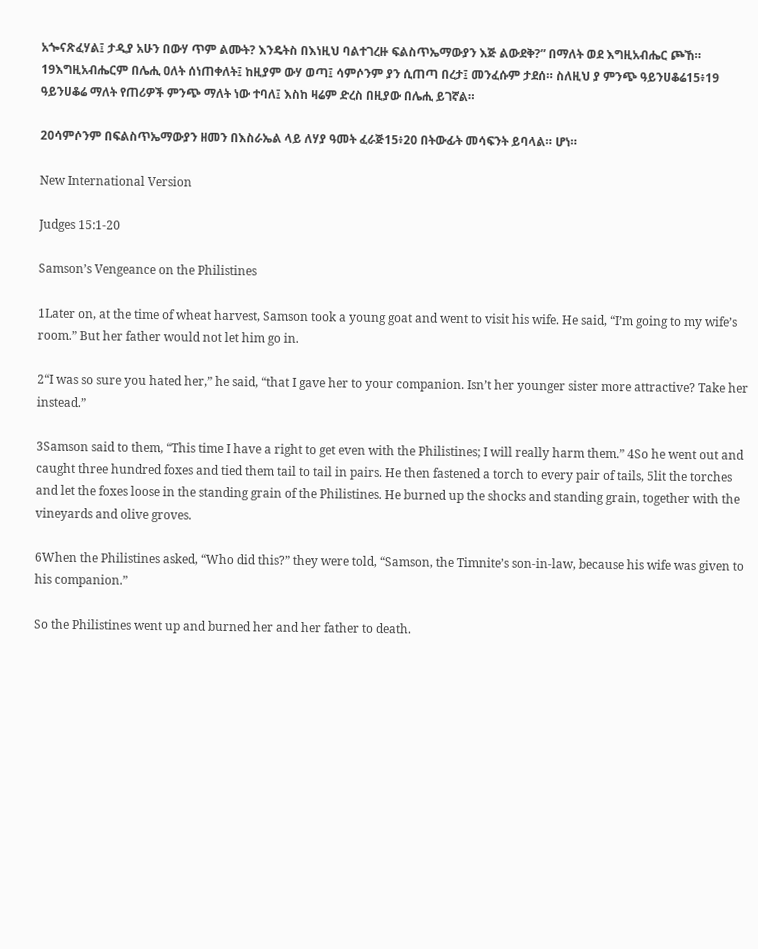አጐናጽፈሃል፤ ታዲያ አሁን በውሃ ጥም ልሙት? እንዴትስ በእነዚህ ባልተገረዙ ፍልስጥኤማውያን እጅ ልውደቅ?” በማለት ወደ እግዚአብሔር ጮኸ። 19እግዚአብሔርም በሌሒ ዐለት ሰነጠቀለት፤ ከዚያም ውሃ ወጣ፤ ሳምሶንም ያን ሲጠጣ በረታ፤ መንፈሱም ታደሰ። ስለዚህ ያ ምንጭ ዓይንሀቆሬ15፥19 ዓይንሀቆሬ ማለት የጠሪዎች ምንጭ ማለት ነው ተባለ፤ እስከ ዛሬም ድረስ በዚያው በሌሒ ይገኛል።

20ሳምሶንም በፍልስጥኤማውያን ዘመን በእስራኤል ላይ ለሃያ ዓመት ፈራጅ15፥20 በትውፊት መሳፍንት ይባላል። ሆነ።

New International Version

Judges 15:1-20

Samson’s Vengeance on the Philistines

1Later on, at the time of wheat harvest, Samson took a young goat and went to visit his wife. He said, “I’m going to my wife’s room.” But her father would not let him go in.

2“I was so sure you hated her,” he said, “that I gave her to your companion. Isn’t her younger sister more attractive? Take her instead.”

3Samson said to them, “This time I have a right to get even with the Philistines; I will really harm them.” 4So he went out and caught three hundred foxes and tied them tail to tail in pairs. He then fastened a torch to every pair of tails, 5lit the torches and let the foxes loose in the standing grain of the Philistines. He burned up the shocks and standing grain, together with the vineyards and olive groves.

6When the Philistines asked, “Who did this?” they were told, “Samson, the Timnite’s son-in-law, because his wife was given to his companion.”

So the Philistines went up and burned her and her father to death.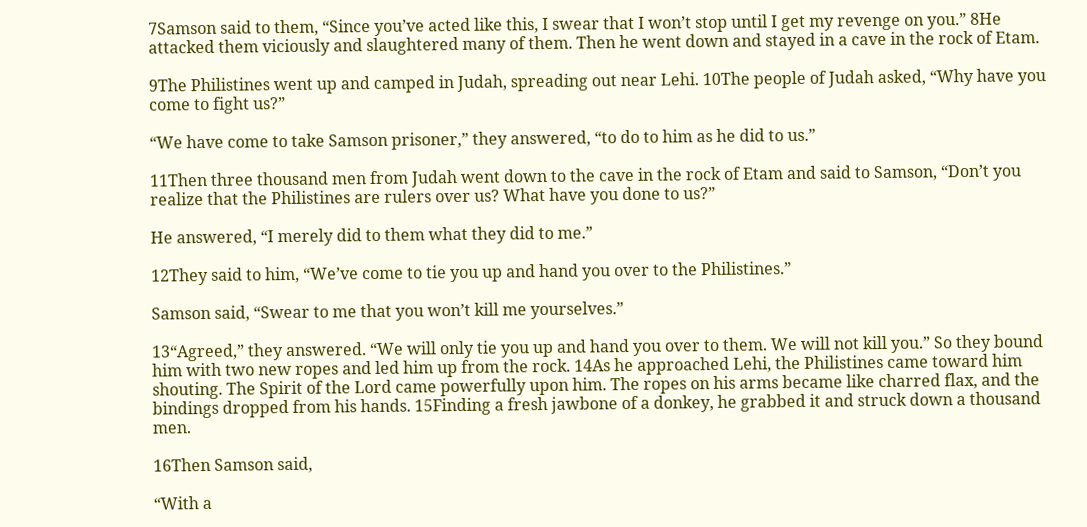7Samson said to them, “Since you’ve acted like this, I swear that I won’t stop until I get my revenge on you.” 8He attacked them viciously and slaughtered many of them. Then he went down and stayed in a cave in the rock of Etam.

9The Philistines went up and camped in Judah, spreading out near Lehi. 10The people of Judah asked, “Why have you come to fight us?”

“We have come to take Samson prisoner,” they answered, “to do to him as he did to us.”

11Then three thousand men from Judah went down to the cave in the rock of Etam and said to Samson, “Don’t you realize that the Philistines are rulers over us? What have you done to us?”

He answered, “I merely did to them what they did to me.”

12They said to him, “We’ve come to tie you up and hand you over to the Philistines.”

Samson said, “Swear to me that you won’t kill me yourselves.”

13“Agreed,” they answered. “We will only tie you up and hand you over to them. We will not kill you.” So they bound him with two new ropes and led him up from the rock. 14As he approached Lehi, the Philistines came toward him shouting. The Spirit of the Lord came powerfully upon him. The ropes on his arms became like charred flax, and the bindings dropped from his hands. 15Finding a fresh jawbone of a donkey, he grabbed it and struck down a thousand men.

16Then Samson said,

“With a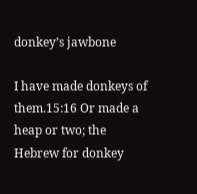donkey’s jawbone

I have made donkeys of them.15:16 Or made a heap or two; the Hebrew for donkey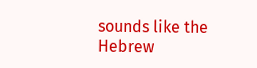sounds like the Hebrew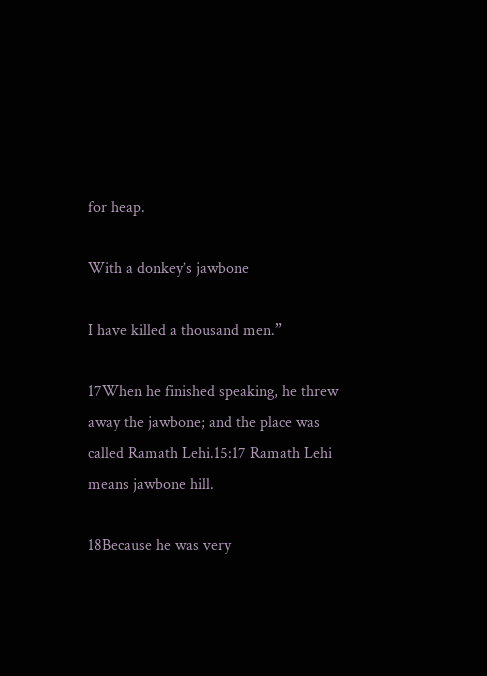for heap.

With a donkey’s jawbone

I have killed a thousand men.”

17When he finished speaking, he threw away the jawbone; and the place was called Ramath Lehi.15:17 Ramath Lehi means jawbone hill.

18Because he was very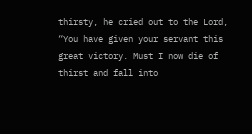thirsty, he cried out to the Lord, “You have given your servant this great victory. Must I now die of thirst and fall into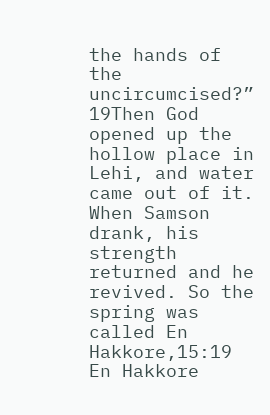the hands of the uncircumcised?” 19Then God opened up the hollow place in Lehi, and water came out of it. When Samson drank, his strength returned and he revived. So the spring was called En Hakkore,15:19 En Hakkore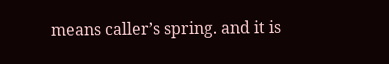means caller’s spring. and it is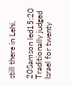still there in Lehi.

20Samson led15:20 Traditionally judged Israel for twenty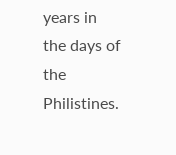years in the days of the Philistines.